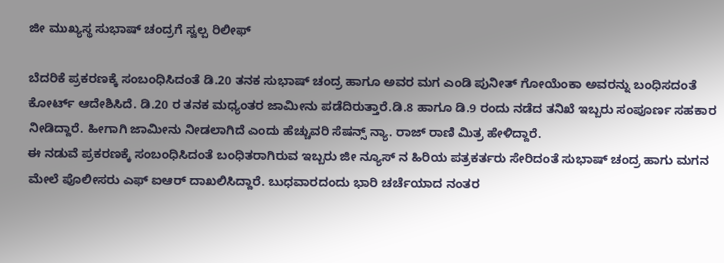ಜೀ ಮುಖ್ಯಸ್ಥ ಸುಭಾಷ್ ಚಂದ್ರಗೆ ಸ್ವಲ್ಪ ರಿಲೀಫ್

ಬೆದರಿಕೆ ಪ್ರಕರಣಕ್ಕೆ ಸಂಬಂಧಿಸಿದಂತೆ ಡಿ.20 ತನಕ ಸುಭಾಷ್ ಚಂದ್ರ ಹಾಗೂ ಅವರ ಮಗ ಎಂಡಿ ಪುನೀತ್ ಗೋಯೆಂಕಾ ಅವರನ್ನು ಬಂಧಿಸದಂತೆ ಕೋರ್ಟ್ ಆದೇಶಿಸಿದೆ. ಡಿ.20 ರ ತನಕ ಮಧ್ಯಂತರ ಜಾಮೀನು ಪಡೆದಿರುತ್ತಾರೆ.ಡಿ.8 ಹಾಗೂ ಡಿ.9 ರಂದು ನಡೆದ ತನಿಖೆ ಇಬ್ಬರು ಸಂಪೂರ್ಣ ಸಹಕಾರ ನೀಡಿದ್ದಾರೆ. ಹೀಗಾಗಿ ಜಾಮೀನು ನೀಡಲಾಗಿದೆ ಎಂದು ಹೆಚ್ಚುವರಿ ಸೆಷನ್ಸ್ ನ್ಯಾ. ರಾಜ್ ರಾಣಿ ಮಿತ್ರ ಹೇಳಿದ್ದಾರೆ.
ಈ ನಡುವೆ ಪ್ರಕರಣಕ್ಕೆ ಸಂಬಂಧಿಸಿದಂತೆ ಬಂಧಿತರಾಗಿರುವ ಇಬ್ಬರು ಜೀ ನ್ಯೂಸ್ ನ ಹಿರಿಯ ಪತ್ರಕರ್ತರು ಸೇರಿದಂತೆ ಸುಭಾಷ್ ಚಂದ್ರ ಹಾಗು ಮಗನ ಮೇಲೆ ಪೊಲೀಸರು ಎಫ್ ಐಆರ್ ದಾಖಲಿಸಿದ್ದಾರೆ. ಬುಧವಾರದಂದು ಭಾರಿ ಚರ್ಚೆಯಾದ ನಂತರ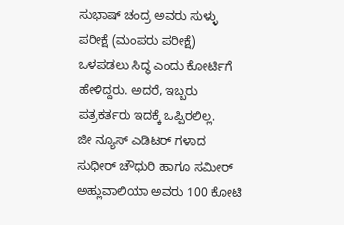ಸುಭಾಷ್ ಚಂದ್ರ ಅವರು ಸುಳ್ಳು ಪರೀಕ್ಷೆ (ಮಂಪರು ಪರೀಕ್ಷೆ) ಒಳಪಡಲು ಸಿದ್ಧ ಎಂದು ಕೋರ್ಟಿಗೆ ಹೇಳಿದ್ದರು. ಅದರೆ, ಇಬ್ಬರು ಪತ್ರಕರ್ತರು ಇದಕ್ಕೆ ಒಪ್ಪಿರಲಿಲ್ಲ.
ಜೀ ನ್ಯೂಸ್ ಎಡಿಟರ್ ಗಳಾದ ಸುಧೀರ್ ಚೌಧುರಿ ಹಾಗೂ ಸಮೀರ್ ಅಹ್ಲುವಾಲಿಯಾ ಅವರು 100 ಕೋಟಿ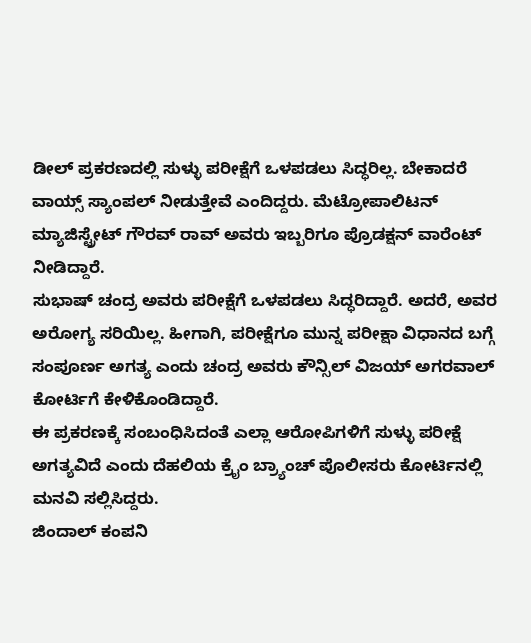ಡೀಲ್ ಪ್ರಕರಣದಲ್ಲಿ ಸುಳ್ಳು ಪರೀಕ್ಷೆಗೆ ಒಳಪಡಲು ಸಿದ್ಧರಿಲ್ಲ. ಬೇಕಾದರೆ ವಾಯ್ಸ್ ಸ್ಯಾಂಪಲ್ ನೀಡುತ್ತೇವೆ ಎಂದಿದ್ದರು. ಮೆಟ್ರೋಪಾಲಿಟನ್ ಮ್ಯಾಜಿಸ್ಟ್ರೇಟ್ ಗೌರವ್ ರಾವ್ ಅವರು ಇಬ್ಬರಿಗೂ ಪ್ರೊಡಕ್ಷನ್ ವಾರೆಂಟ್ ನೀಡಿದ್ದಾರೆ.
ಸುಭಾಷ್ ಚಂದ್ರ ಅವರು ಪರೀಕ್ಷೆಗೆ ಒಳಪಡಲು ಸಿದ್ಧರಿದ್ದಾರೆ. ಅದರೆ, ಅವರ ಅರೋಗ್ಯ ಸರಿಯಿಲ್ಲ. ಹೀಗಾಗಿ, ಪರೀಕ್ಷೆಗೂ ಮುನ್ನ ಪರೀಕ್ಷಾ ವಿಧಾನದ ಬಗ್ಗೆ ಸಂಪೂರ್ಣ ಅಗತ್ಯ ಎಂದು ಚಂದ್ರ ಅವರು ಕೌನ್ಸಿಲ್ ವಿಜಯ್ ಅಗರವಾಲ್ ಕೋರ್ಟಿಗೆ ಕೇಳಿಕೊಂಡಿದ್ದಾರೆ.
ಈ ಪ್ರಕರಣಕ್ಕೆ ಸಂಬಂಧಿಸಿದಂತೆ ಎಲ್ಲಾ ಆರೋಪಿಗಳಿಗೆ ಸುಳ್ಳು ಪರೀಕ್ಷೆ ಅಗತ್ಯವಿದೆ ಎಂದು ದೆಹಲಿಯ ಕ್ರೈಂ ಬ್ರ್ಯಾಂಚ್ ಪೊಲೀಸರು ಕೋರ್ಟಿನಲ್ಲಿ ಮನವಿ ಸಲ್ಲಿಸಿದ್ದರು.
ಜಿಂದಾಲ್ ಕಂಪನಿ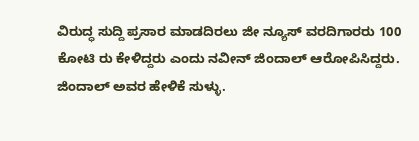ವಿರುದ್ಧ ಸುದ್ದಿ ಪ್ರಸಾರ ಮಾಡದಿರಲು ಜೀ ನ್ಯೂಸ್ ವರದಿಗಾರರು 100 ಕೋಟಿ ರು ಕೇಳಿದ್ದರು ಎಂದು ನವೀನ್ ಜಿಂದಾಲ್ ಆರೋಪಿಸಿದ್ದರು. ಜಿಂದಾಲ್ ಅವರ ಹೇಳಿಕೆ ಸುಳ್ಳು.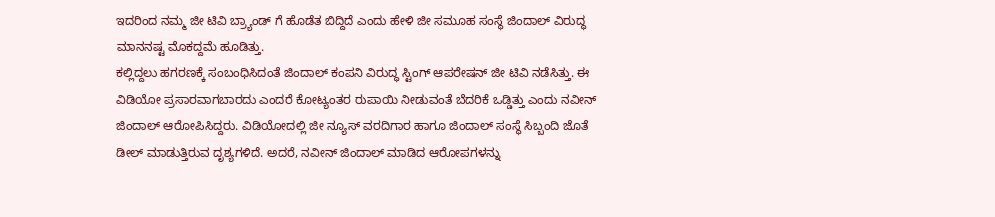ಇದರಿಂದ ನಮ್ಮ ಜೀ ಟಿವಿ ಬ್ರ್ಯಾಂಡ್ ಗೆ ಹೊಡೆತ ಬಿದ್ದಿದೆ ಎಂದು ಹೇಳಿ ಜೀ ಸಮೂಹ ಸಂಸ್ಥೆ ಜಿಂದಾಲ್ ವಿರುದ್ಧ ಮಾನನಷ್ಟ ಮೊಕದ್ದಮೆ ಹೂಡಿತ್ತು.
ಕಲ್ಲಿದ್ದಲು ಹಗರಣಕ್ಕೆ ಸಂಬಂಧಿಸಿದಂತೆ ಜಿಂದಾಲ್ ಕಂಪನಿ ವಿರುದ್ಧ ಸ್ಟಿಂಗ್ ಆಪರೇಷನ್ ಜೀ ಟಿವಿ ನಡೆಸಿತ್ತು. ಈ ವಿಡಿಯೋ ಪ್ರಸಾರವಾಗಬಾರದು ಎಂದರೆ ಕೋಟ್ಯಂತರ ರುಪಾಯಿ ನೀಡುವಂತೆ ಬೆದರಿಕೆ ಒಡ್ಡಿತ್ತು ಎಂದು ನವೀನ್ ಜಿಂದಾಲ್ ಆರೋಪಿಸಿದ್ದರು. ವಿಡಿಯೋದಲ್ಲಿ ಜೀ ನ್ಯೂಸ್ ವರದಿಗಾರ ಹಾಗೂ ಜಿಂದಾಲ್ ಸಂಸ್ಥೆ ಸಿಬ್ಬಂದಿ ಜೊತೆ ಡೀಲ್ ಮಾಡುತ್ತಿರುವ ದೃಶ್ಯಗಳಿದೆ. ಅದರೆ, ನವೀನ್ ಜಿಂದಾಲ್ ಮಾಡಿದ ಆರೋಪಗಳನ್ನು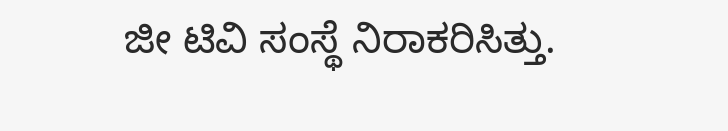ಜೀ ಟಿವಿ ಸಂಸ್ಥೆ ನಿರಾಕರಿಸಿತ್ತು.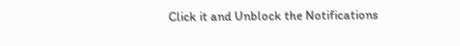Click it and Unblock the Notifications